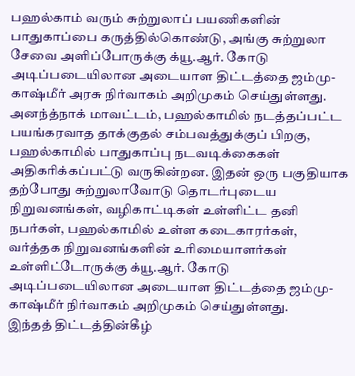பஹல்காம் வரும் சுற்றுலாப் பயணிகளின் பாதுகாப்பை கருத்தில்கொண்டு, அங்கு சுற்றுலா சேவை அளிப்போருக்கு க்யூ.ஆர். கோடு அடிப்படையிலான அடையாள திட்டத்தை ஜம்மு-காஷ்மீர் அரசு நிர்வாகம் அறிமுகம் செய்துள்ளது.
அனந்த்நாக் மாவட்டம், பஹல்காமில் நடத்தப்பட்ட பயங்கரவாத தாக்குதல் சம்பவத்துக்குப் பிறகு, பஹல்காமில் பாதுகாப்பு நடவடிக்கைகள் அதிகரிக்கப்பட்டு வருகின்றன. இதன் ஒரு பகுதியாக தற்போது சுற்றுலாவோடு தொடர்புடைய நிறுவனங்கள், வழிகாட்டிகள் உள்ளிட்ட தனி நபர்கள், பஹல்காமில் உள்ள கடைகாரர்கள், வர்த்தக நிறுவனங்களின் உரிமையாளர்கள் உள்ளிட்டோருக்கு க்யூ.ஆர். கோடு அடிப்படையிலான அடையாள திட்டத்தை ஜம்மு-காஷ்மீர் நிர்வாகம் அறிமுகம் செய்துள்ளது.
இந்தத் திட்டத்தின்கீழ்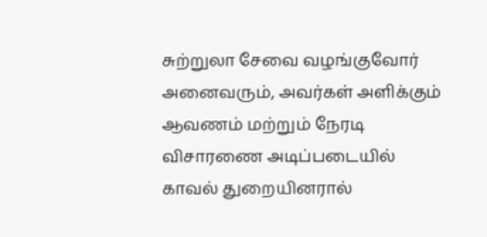சுற்றுலா சேவை வழங்குவோர் அனைவரும், அவர்கள் அளிக்கும் ஆவணம் மற்றும் நேரடி விசாரணை அடிப்படையில் காவல் துறையினரால்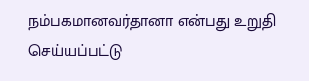நம்பகமானவர்தானா என்பது உறுதி செய்யப்பட்டு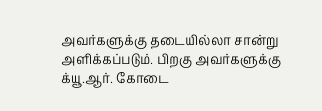அவர்களுக்கு தடையில்லா சான்று அளிக்கப்படும். பிறகு அவர்களுக்கு க்யூ.ஆர். கோடை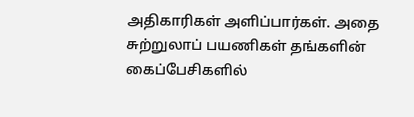அதிகாரிகள் அளிப்பார்கள். அதை சுற்றுலாப் பயணிகள் தங்களின் கைப்பேசிகளில்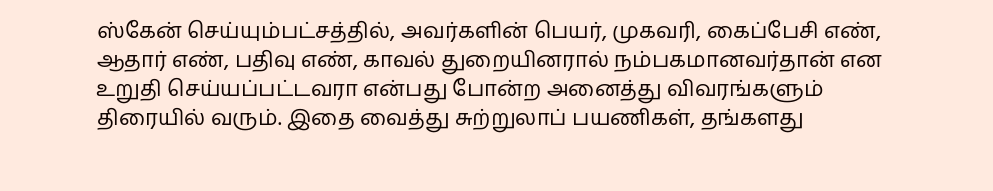ஸ்கேன் செய்யும்பட்சத்தில், அவர்களின் பெயர், முகவரி, கைப்பேசி எண், ஆதார் எண், பதிவு எண், காவல் துறையினரால் நம்பகமானவர்தான் என உறுதி செய்யப்பட்டவரா என்பது போன்ற அனைத்து விவரங்களும் திரையில் வரும். இதை வைத்து சுற்றுலாப் பயணிகள், தங்களது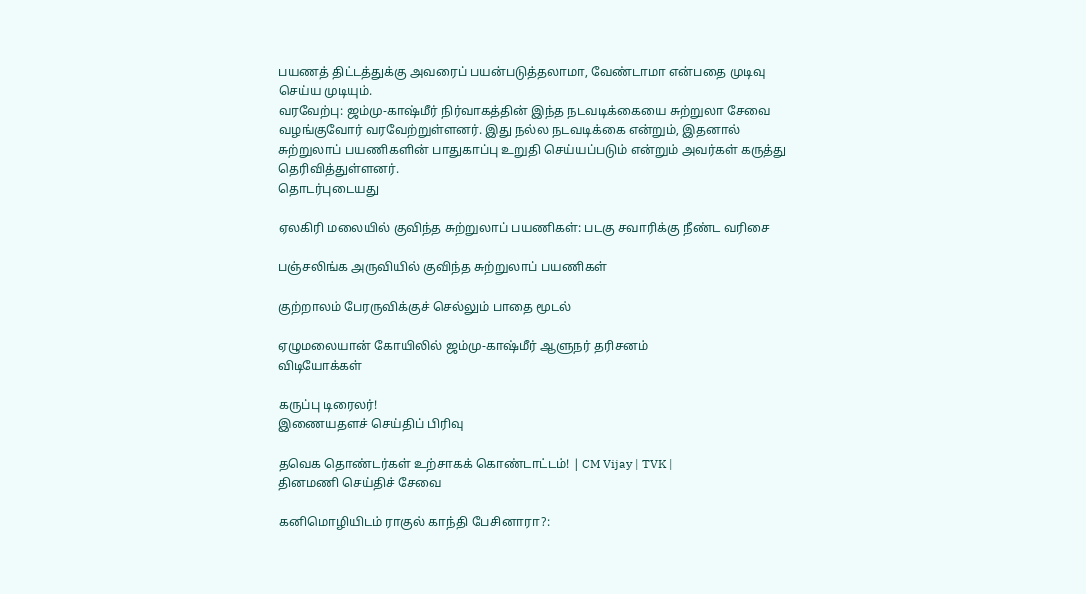பயணத் திட்டத்துக்கு அவரைப் பயன்படுத்தலாமா, வேண்டாமா என்பதை முடிவு செய்ய முடியும்.
வரவேற்பு: ஜம்மு-காஷ்மீர் நிர்வாகத்தின் இந்த நடவடிக்கையை சுற்றுலா சேவை வழங்குவோர் வரவேற்றுள்ளனர். இது நல்ல நடவடிக்கை என்றும், இதனால் சுற்றுலாப் பயணிகளின் பாதுகாப்பு உறுதி செய்யப்படும் என்றும் அவர்கள் கருத்து தெரிவித்துள்ளனர்.
தொடர்புடையது

ஏலகிரி மலையில் குவிந்த சுற்றுலாப் பயணிகள்: படகு சவாரிக்கு நீண்ட வரிசை

பஞ்சலிங்க அருவியில் குவிந்த சுற்றுலாப் பயணிகள்

குற்றாலம் பேரருவிக்குச் செல்லும் பாதை மூடல்

ஏழுமலையான் கோயிலில் ஜம்மு-காஷ்மீர் ஆளுநர் தரிசனம்
விடியோக்கள்

கருப்பு டிரைலர்!
இணையதளச் செய்திப் பிரிவு

தவெக தொண்டர்கள் உற்சாகக் கொண்டாட்டம்! | CM Vijay | TVK |
தினமணி செய்திச் சேவை

கனிமொழியிடம் ராகுல் காந்தி பேசினாரா?: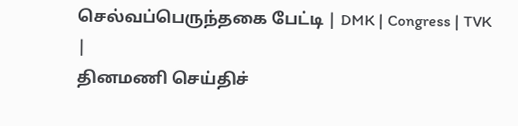செல்வப்பெருந்தகை பேட்டி | DMK | Congress | TVK |
தினமணி செய்திச்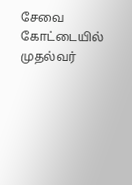சேவை
கோட்டையில் முதல்வர்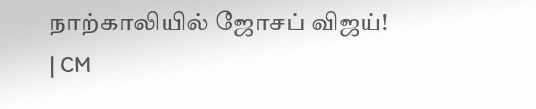நாற்காலியில் ஜோசப் விஜய்! | CM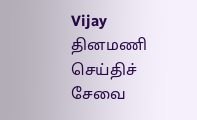Vijay
தினமணி செய்திச் சேவை